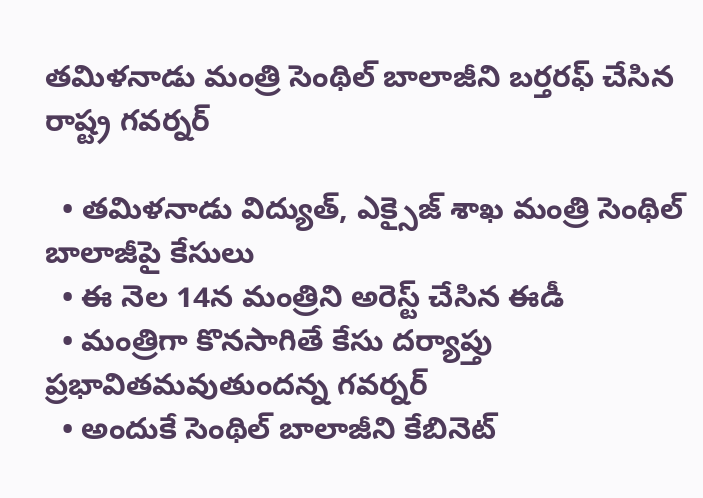తమిళనాడు మంత్రి సెంథిల్ బాలాజీని బర్తరఫ్ చేసిన రాష్ట్ర గవర్నర్

  • తమిళనాడు విద్యుత్, ఎక్సైజ్ శాఖ మంత్రి సెంథిల్ బాలాజీపై కేసులు
  • ఈ నెల 14న మంత్రిని అరెస్ట్ చేసిన ఈడీ
  • మంత్రిగా కొనసాగితే కేసు దర్యాప్తు ప్రభావితమవుతుందన్న గవర్నర్
  • అందుకే సెంథిల్ బాలాజీని కేబినెట్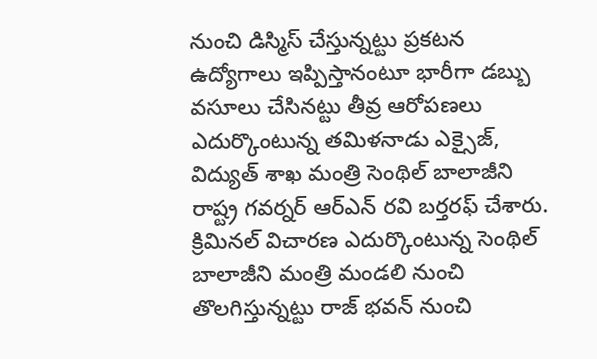నుంచి డిస్మిస్ చేస్తున్నట్టు ప్రకటన
ఉద్యోగాలు ఇప్పిస్తానంటూ భారీగా డబ్బు వసూలు చేసినట్టు తీవ్ర ఆరోపణలు ఎదుర్కొంటున్న తమిళనాడు ఎక్సైజ్, విద్యుత్ శాఖ మంత్రి సెంథిల్ బాలాజీని రాష్ట్ర గవర్నర్ ఆర్ఎన్ రవి బర్తరఫ్ చేశారు. క్రిమినల్ విచారణ ఎదుర్కొంటున్న సెంథిల్ బాలాజీని మంత్రి మండలి నుంచి తొలగిస్తున్నట్టు రాజ్ భవన్ నుంచి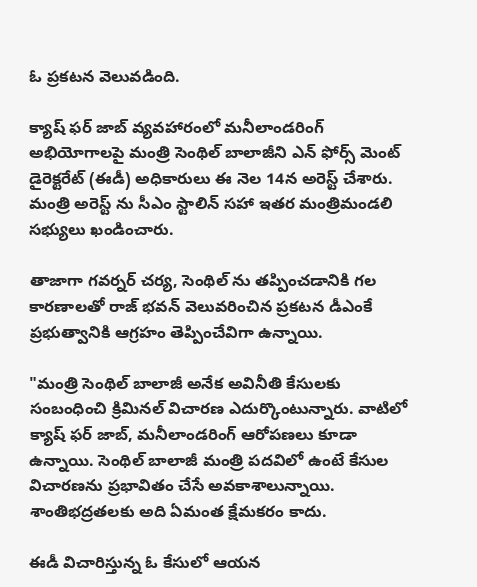ఓ ప్రకటన వెలువడింది.

క్యాష్ ఫర్ జాబ్ వ్యవహారంలో మనీలాండరింగ్ అభియోగాలపై మంత్రి సెంథిల్ బాలాజీని ఎన్ ఫోర్స్ మెంట్ డైరెక్టరేట్ (ఈడీ) అధికారులు ఈ నెల 14న అరెస్ట్ చేశారు. మంత్రి అరెస్ట్ ను సీఎం స్టాలిన్ సహా ఇతర మంత్రిమండలి సభ్యులు ఖండించారు.

తాజాగా గవర్నర్ చర్య, సెంథిల్ ను తప్పించడానికి గల కారణాలతో రాజ్ భవన్ వెలువరించిన ప్రకటన డీఎంకే ప్రభుత్వానికి ఆగ్రహం తెప్పించేవిగా ఉన్నాయి.

"మంత్రి సెంథిల్ బాలాజీ అనేక అవినీతి కేసులకు సంబంధించి క్రిమినల్ విచారణ ఎదుర్కొంటున్నారు. వాటిలో క్యాష్ ఫర్ జాబ్, మనీలాండరింగ్ ఆరోపణలు కూడా ఉన్నాయి. సెంథిల్ బాలాజీ మంత్రి పదవిలో ఉంటే కేసుల విచారణను ప్రభావితం చేసే అవకాశాలున్నాయి. శాంతిభద్రతలకు అది ఏమంత క్షేమకరం కాదు.

ఈడీ విచారిస్తున్న ఓ కేసులో ఆయన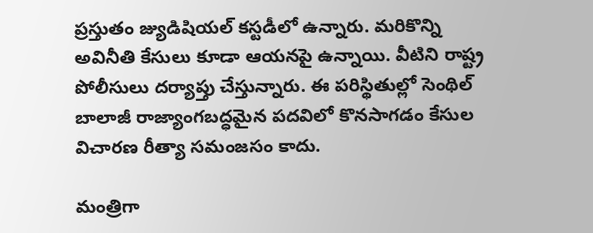ప్రస్తుతం జ్యుడిషియల్ కస్టడీలో ఉన్నారు. మరికొన్ని అవినీతి కేసులు కూడా ఆయనపై ఉన్నాయి. వీటిని రాష్ట్ర పోలీసులు దర్యాప్తు చేస్తున్నారు. ఈ పరిస్థితుల్లో సెంథిల్ బాలాజీ రాజ్యాంగబద్ధమైన పదవిలో కొనసాగడం కేసుల విచారణ రీత్యా సమంజసం కాదు.

మంత్రిగా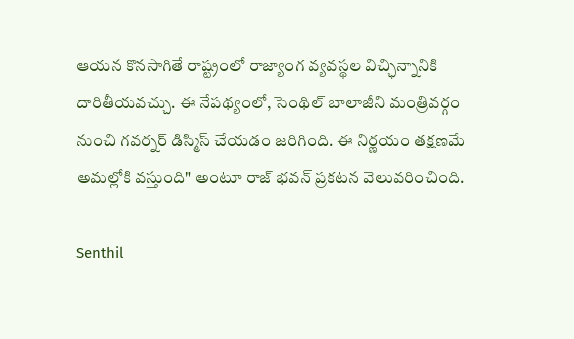ఆయన కొనసాగితే రాష్ట్రంలో రాజ్యాంగ వ్యవస్థల విచ్ఛిన్నానికి దారితీయవచ్చు. ఈ నేపథ్యంలో, సెంథిల్ బాలాజీని మంత్రివర్గం నుంచి గవర్నర్ డిస్మిస్ చేయడం జరిగింది. ఈ నిర్ణయం తక్షణమే అమల్లోకి వస్తుంది" అంటూ రాజ్ భవన్ ప్రకటన వెలువరించింది.

Senthil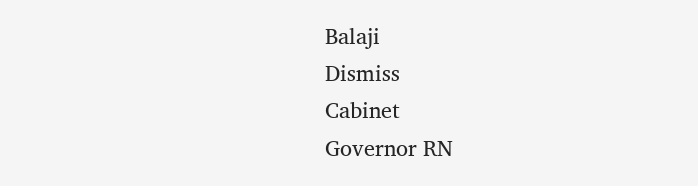Balaji
Dismiss
Cabinet
Governor RN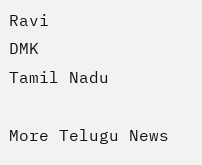Ravi
DMK
Tamil Nadu

More Telugu News